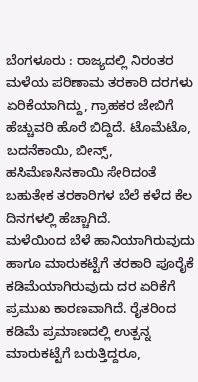ಬೆಂಗಳೂರು : ರಾಜ್ಯದಲ್ಲಿ ನಿರಂತರ ಮಳೆಯ ಪರಿಣಾಮ ತರಕಾರಿ ದರಗಳು ಏರಿಕೆಯಾಗಿದ್ದು, ಗ್ರಾಹಕರ ಜೇಬಿಗೆ ಹೆಚ್ಚುವರಿ ಹೊರೆ ಬಿದ್ದಿದೆ. ಟೊಮೆಟೊ, ಬದನೆಕಾಯಿ, ಬೀನ್ಸ್, ಹಸಿಮೆಣಸಿನಕಾಯಿ ಸೇರಿದಂತೆ ಬಹುತೇಕ ತರಕಾರಿಗಳ ಬೆಲೆ ಕಳೆದ ಕೆಲ ದಿನಗಳಲ್ಲಿ ಹೆಚ್ಚಾಗಿದೆ.
ಮಳೆಯಿಂದ ಬೆಳೆ ಹಾನಿಯಾಗಿರುವುದು ಹಾಗೂ ಮಾರುಕಟ್ಟೆಗೆ ತರಕಾರಿ ಪೂರೈಕೆ ಕಡಿಮೆಯಾಗಿರುವುದು ದರ ಏರಿಕೆಗೆ ಪ್ರಮುಖ ಕಾರಣವಾಗಿದೆ. ರೈತರಿಂದ ಕಡಿಮೆ ಪ್ರಮಾಣದಲ್ಲಿ ಉತ್ಪನ್ನ ಮಾರುಕಟ್ಟೆಗೆ ಬರುತ್ತಿದ್ದರೂ,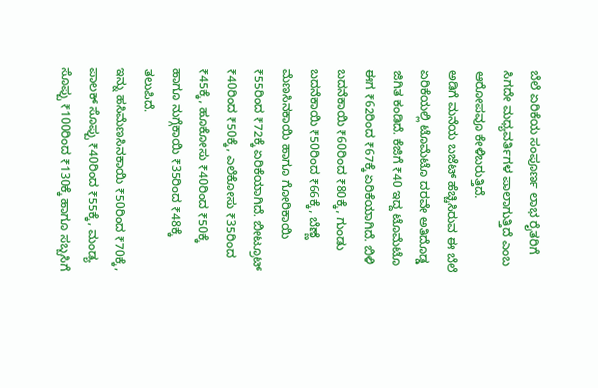ಬೆಲೆ ಏರಿಕೆಯ ಸಂಪೂರ್ಣ ಲಾಭ ರೈತರಿಗೆ ಸಿಗದೇ ಮಧ್ಯವರ್ತಿಗಳ ಪಾಲಾಗುತ್ತಿದೆ ಎಂಬ ಆರೋಪವೂ ಕೇಳಿಬರುತ್ತಿದೆ.
ಅಡಿಗೆ ಮನೆಯ ಬಜೆಟ್ ಹೆಚ್ಚಿಸಿರುವ ಈ ಬೆಲೆ ಏರಿಕೆಯಲ್ಲಿ ಟೊಮೆಟೊ ದರವೇ ಅತಿದೊಡ್ಡ ಜಿಗಿತ ಕಂಡಿದೆ. ಕೆಜಿಗೆ ₹40 ಇದ್ದ ಟೊಮೆಟೊ ಈಗ ₹62ರಿಂದ ₹67ಕ್ಕೆ ಏರಿಕೆಯಾಗಿದೆ. ಬಿಳಿ ಬದನೆಕಾಯಿ ₹60ರಿಂದ ₹80ಕ್ಕೆ, ಗುಂಡು ಬದನೆಕಾಯಿ ₹50ರಿಂದ ₹66ಕ್ಕೆ, ಬೆಣ್ಣೆ ಮೆಣಸಿನಕಾಯಿ ಹಾಗೂ ಗೋರಿಕಾಯಿ ₹55ರಿಂದ ₹72ಕ್ಕೆ ಏರಿಕೆಯಾಗಿದೆ. ಬೀಟ್ರೂಟ್ ₹40ರಿಂದ ₹50ಕ್ಕೆ, ಎಲೆಕೋಸು ₹35ರಿಂದ ₹45ಕ್ಕೆ, ಹೂಕೋಸು ₹40ರಿಂದ ₹50ಕ್ಕೆ ಹಾಗೂ ನುಗ್ಗೆಕಾಯಿ ₹35ರಿಂದ ₹48ಕ್ಕೆ ತಲುಪಿದೆ.
ಇನ್ನು ಹಸಿಮೆಣಸಿನಕಾಯಿ ₹50ರಿಂದ ₹70ಕ್ಕೆ, ಪಾಲಕ್ ಸೊಪ್ಪು ₹40ರಿಂದ ₹55ಕ್ಕೆ, ಮಂಡ್ಯ ಸೊಪ್ಪು ₹100ರಿಂದ ₹130ಕ್ಕೆ ಹಾಗೂ ಸಬ್ಬಸಿಗೆ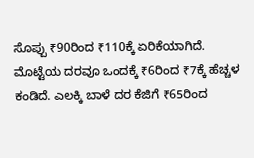ಸೊಪ್ಪು ₹90ರಿಂದ ₹110ಕ್ಕೆ ಏರಿಕೆಯಾಗಿದೆ. ಮೊಟ್ಟೆಯ ದರವೂ ಒಂದಕ್ಕೆ ₹6ರಿಂದ ₹7ಕ್ಕೆ ಹೆಚ್ಚಳ ಕಂಡಿದೆ. ಎಲಕ್ಕಿ ಬಾಳೆ ದರ ಕೆಜಿಗೆ ₹65ರಿಂದ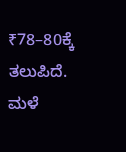₹78–80ಕ್ಕೆ ತಲುಪಿದೆ. ಮಳೆ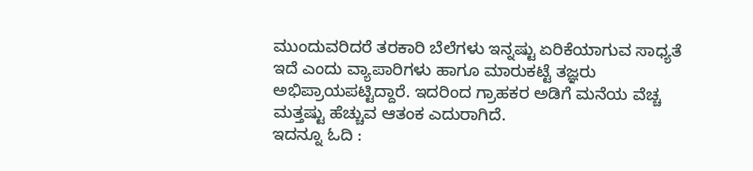ಮುಂದುವರಿದರೆ ತರಕಾರಿ ಬೆಲೆಗಳು ಇನ್ನಷ್ಟು ಏರಿಕೆಯಾಗುವ ಸಾಧ್ಯತೆ ಇದೆ ಎಂದು ವ್ಯಾಪಾರಿಗಳು ಹಾಗೂ ಮಾರುಕಟ್ಟೆ ತಜ್ಞರು ಅಭಿಪ್ರಾಯಪಟ್ಟಿದ್ದಾರೆ. ಇದರಿಂದ ಗ್ರಾಹಕರ ಅಡಿಗೆ ಮನೆಯ ವೆಚ್ಚ ಮತ್ತಷ್ಟು ಹೆಚ್ಚುವ ಆತಂಕ ಎದುರಾಗಿದೆ.
ಇದನ್ನೂ ಓದಿ :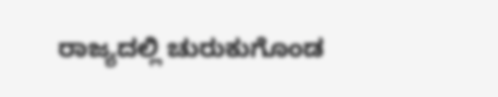ರಾಜ್ಯದಲ್ಲಿ ಚುರುಕುಗೊಂಡ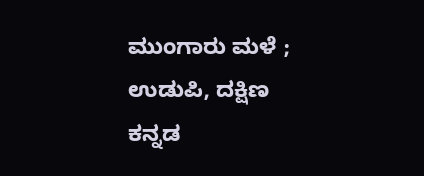ಮುಂಗಾರು ಮಳೆ ; ಉಡುಪಿ, ದಕ್ಷಿಣ ಕನ್ನಡ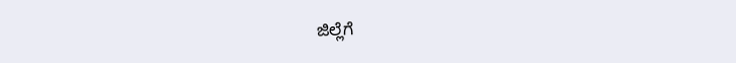ಜಿಲ್ಲೆಗೆ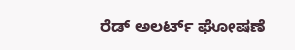ರೆಡ್ ಅಲರ್ಟ್ ಘೋಷಣೆ